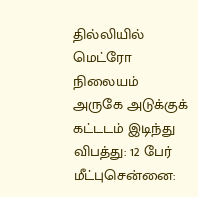தில்லியில் மெட்ரோ நிலையம் அருகே அடுக்குக் கட்டடம் இடிந்து விபத்து: 12 பேர் மீட்புசென்னை: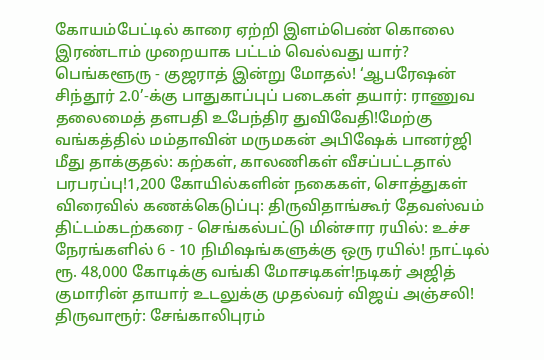கோயம்பேட்டில் காரை ஏற்றி இளம்பெண் கொலை இரண்டாம் முறையாக பட்டம் வெல்வது யார்? பெங்களூரு - குஜராத் இன்று மோதல்! ‘ஆபரேஷன் சிந்தூர் 2.0’-க்கு பாதுகாப்புப் படைகள் தயார்: ராணுவ தலைமைத் தளபதி உபேந்திர துவிவேதி!மேற்கு வங்கத்தில் மம்தாவின் மருமகன் அபிஷேக் பானர்ஜி மீது தாக்குதல்: கற்கள், காலணிகள் வீசப்பட்டதால் பரபரப்பு!1,200 கோயில்களின் நகைகள், சொத்துகள் விரைவில் கணக்கெடுப்பு: திருவிதாங்கூர் தேவஸ்வம் திட்டம்கடற்கரை - செங்கல்பட்டு மின்சார ரயில்: உச்ச நேரங்களில் 6 - 10 நிமிஷங்களுக்கு ஒரு ரயில்! நாட்டில் ரூ. 48,000 கோடிக்கு வங்கி மோசடிகள்!நடிகர் அஜித் குமாரின் தாயார் உடலுக்கு முதல்வர் விஜய் அஞ்சலி! திருவாரூர்: சேங்காலிபுரம்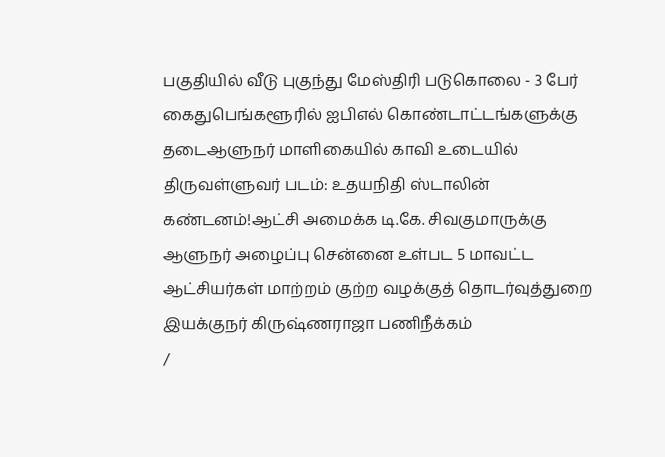பகுதியில் வீடு புகுந்து மேஸ்திரி படுகொலை - 3 பேர் கைதுபெங்களூரில் ஐபிஎல் கொண்டாட்டங்களுக்கு தடைஆளுநர் மாளிகையில் காவி உடையில் திருவள்ளுவர் படம்: உதயநிதி ஸ்டாலின் கண்டனம்!ஆட்சி அமைக்க டி.கே. சிவகுமாருக்கு ஆளுநர் அழைப்பு சென்னை உள்பட 5 மாவட்ட ஆட்சியர்கள் மாற்றம் குற்ற வழக்குத் தொடர்வுத்துறை இயக்குநர் கிருஷ்ணராஜா பணிநீக்கம்
/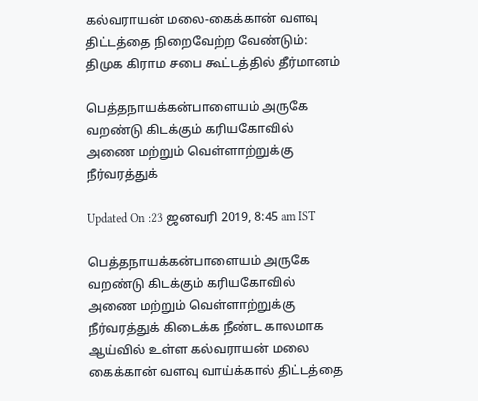கல்வராயன் மலை-கைக்கான் வளவு திட்டத்தை நிறைவேற்ற வேண்டும்: திமுக கிராம சபை கூட்டத்தில் தீர்மானம்

பெத்தநாயக்கன்பாளையம் அருகே வறண்டு கிடக்கும் கரியகோவில் அணை மற்றும் வெள்ளாற்றுக்கு நீர்வரத்துக்

Updated On :23 ஜனவரி 2019, 8:45 am IST

பெத்தநாயக்கன்பாளையம் அருகே வறண்டு கிடக்கும் கரியகோவில் அணை மற்றும் வெள்ளாற்றுக்கு நீர்வரத்துக் கிடைக்க நீண்ட காலமாக ஆய்வில் உள்ள கல்வராயன் மலை கைக்கான் வளவு வாய்க்கால் திட்டத்தை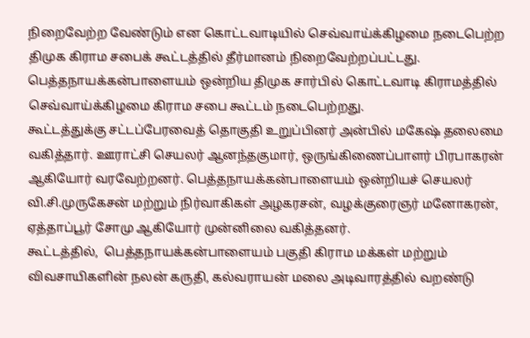நிறைவேற்ற வேண்டும் என கொட்டவாடியில் செவ்வாய்க்கிழமை நடைபெற்ற திமுக கிராம சபைக் கூட்டத்தில் தீர்மானம் நிறைவேற்றப்பட்டது.
பெத்தநாயக்கன்பாளையம் ஒன்றிய திமுக சார்பில் கொட்டவாடி கிராமத்தில் செவ்வாய்க்கிழமை கிராம சபை கூட்டம் நடைபெற்றது.
கூட்டத்துக்கு சட்டப்பேரவைத் தொகுதி உறுப்பினர் அன்பில் மகேஷ் தலைமை வகித்தார். ஊராட்சி செயலர் ஆனந்தகுமார், ஒருங்கிணைப்பாளர் பிரபாகரன் ஆகியோர் வரவேற்றனர். பெத்தநாயக்கன்பாளையம் ஒன்றியச் செயலர் வி.சி.முருகேசன் மற்றும் நிர்வாகிகள் அழகரசன், வழக்குரைஞர் மனோகரன், ஏத்தாப்பூர் சோமு ஆகியோர் முன்னிலை வகித்தனர்.
கூட்டத்தில்,  பெத்தநாயக்கன்பாளையம் பகுதி கிராம மக்கள் மற்றும் விவசாயிகளின் நலன் கருதி, கல்வராயன் மலை அடிவாரத்தில் வறண்டு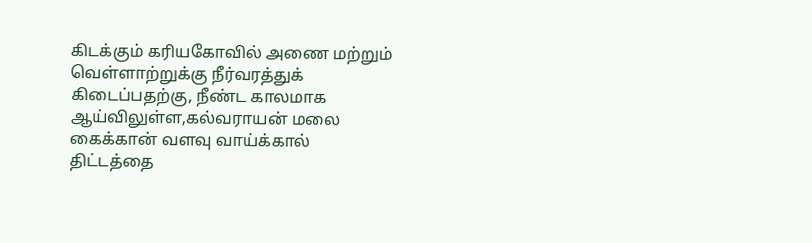கிடக்கும் கரியகோவில் அணை மற்றும் வெள்ளாற்றுக்கு நீர்வரத்துக் கிடைப்பதற்கு, நீண்ட காலமாக ஆய்விலுள்ள,கல்வராயன் மலை கைக்கான் வளவு வாய்க்கால் திட்டத்தை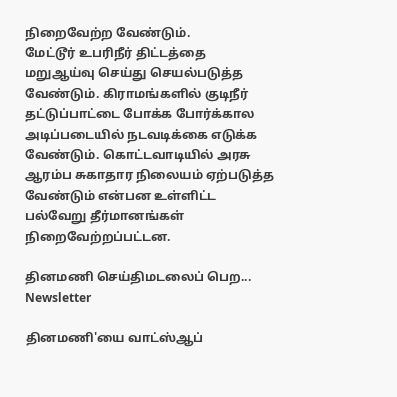நிறைவேற்ற வேண்டும்.
மேட்டூர் உபரிநீர் திட்டத்தை மறுஆய்வு செய்து செயல்படுத்த வேண்டும். கிராமங்களில் குடிநீர் தட்டுப்பாட்டை போக்க போர்க்கால அடிப்படையில் நடவடிக்கை எடுக்க வேண்டும். கொட்டவாடியில் அரசு ஆரம்ப சுகாதார நிலையம் ஏற்படுத்த வேண்டும் என்பன உள்ளிட்ட பல்வேறு தீர்மானங்கள் நிறைவேற்றப்பட்டன.

தினமணி செய்திமடலைப் பெற... Newsletter

தினமணி'யை வாட்ஸ்ஆப்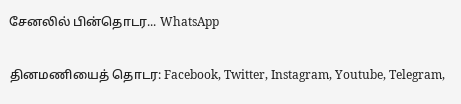சேனலில் பின்தொடர... WhatsApp

தினமணியைத் தொடர: Facebook, Twitter, Instagram, Youtube, Telegram,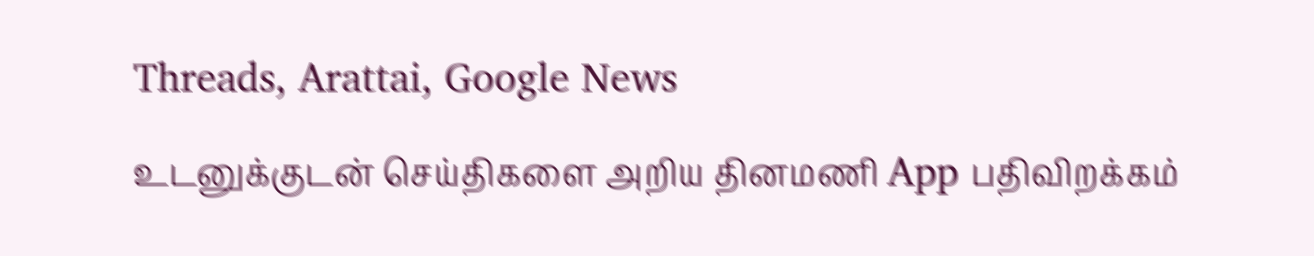Threads, Arattai, Google News

உடனுக்குடன் செய்திகளை அறிய தினமணி App பதிவிறக்கம்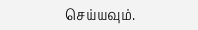செய்யவும்.